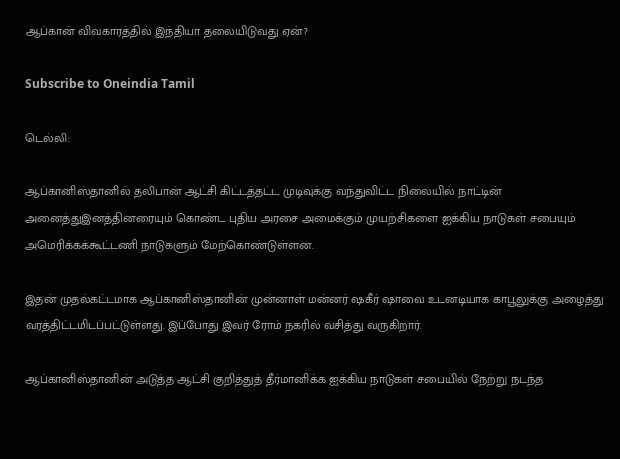ஆப்கான் விவகாரத்தில் இந்தியா தலையிடுவது ஏன்?

Subscribe to Oneindia Tamil

டெல்லி:

ஆப்கானிஸ்தானில் தலிபான் ஆட்சி கிட்டத்தட்ட முடிவுக்கு வந்துவிட்ட நிலையில் நாட்டின் அனைத்துஇனத்தினரையும் கொண்ட புதிய அரசை அமைக்கும் முயற்சிகளை ஐக்கிய நாடுகள் சபையும் அமெரிக்கக்கூட்டணி நாடுகளும் மேற்கொண்டுள்ளன.

இதன் முதல்கட்டமாக ஆப்கானிஸ்தானின் முன்னாள் மன்னர் ஷகீர் ஷாவை உடனடியாக காபூலுக்கு அழைத்து வரத்திட்டமிடப்பட்டுள்ளது. இப்போது இவர் ரோம் நகரில் வசித்து வருகிறார்.

ஆப்கானிஸ்தானின் அடுத்த ஆட்சி குறித்துத் தீர்மானிக்க ஐக்கிய நாடுகள் சபையில் நேற்று நடந்த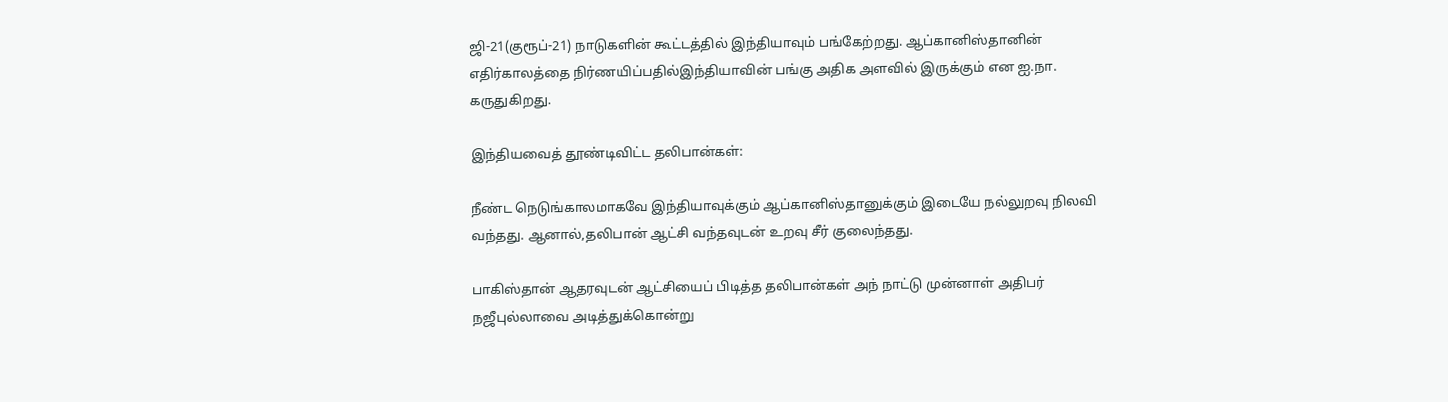ஜி-21(குரூப்-21) நாடுகளின் கூட்டத்தில் இந்தியாவும் பங்கேற்றது. ஆப்கானிஸ்தானின் எதிர்காலத்தை நிர்ணயிப்பதில்இந்தியாவின் பங்கு அதிக அளவில் இருக்கும் என ஐ.நா. கருதுகிறது.

இந்தியவைத் தூண்டிவிட்ட தலிபான்கள்:

நீண்ட நெடுங்காலமாகவே இந்தியாவுக்கும் ஆப்கானிஸ்தானுக்கும் இடையே நல்லுறவு நிலவி வந்தது. ஆனால்,தலிபான் ஆட்சி வந்தவுடன் உறவு சீர் குலைந்தது.

பாகிஸ்தான் ஆதரவுடன் ஆட்சியைப் பிடித்த தலிபான்கள் அந் நாட்டு முன்னாள் அதிபர் நஜீபுல்லாவை அடித்துக்கொன்று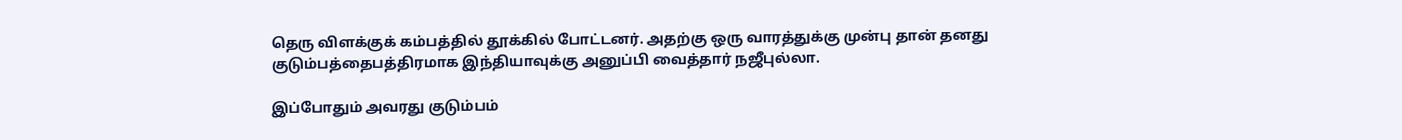தெரு விளக்குக் கம்பத்தில் தூக்கில் போட்டனர். அதற்கு ஒரு வாரத்துக்கு முன்பு தான் தனது குடும்பத்தைபத்திரமாக இந்தியாவுக்கு அனுப்பி வைத்தார் நஜீபுல்லா.

இப்போதும் அவரது குடும்பம்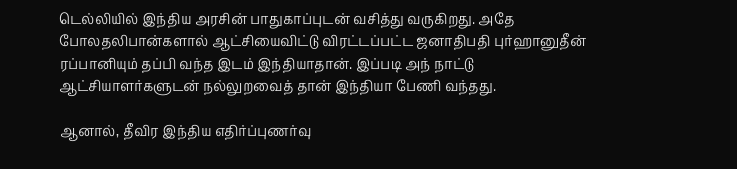டெல்லியில் இந்திய அரசின் பாதுகாப்புடன் வசித்து வருகிறது. அதே போலதலிபான்களால் ஆட்சியைவிட்டு விரட்டப்பட்ட ஜனாதிபதி புர்ஹானுதீன் ரப்பானியும் தப்பி வந்த இடம் இந்தியாதான். இப்படி அந் நாட்டு ஆட்சியாளர்களுடன் நல்லுறவைத் தான் இந்தியா பேணி வந்தது.

ஆனால், தீவிர இந்திய எதிர்ப்புணர்வு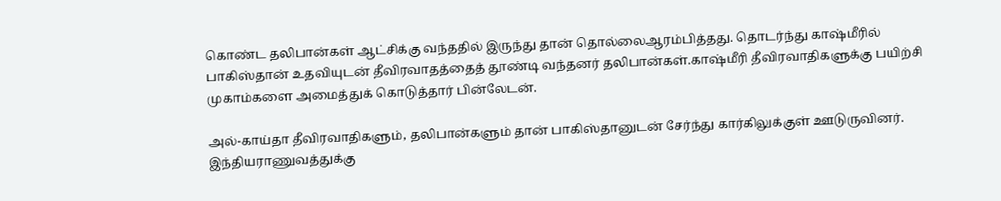கொண்ட தலிபான்கள் ஆட்சிக்கு வந்ததில் இருந்து தான் தொல்லைஆரம்பித்தது. தொடர்ந்து காஷ்மீரில் பாகிஸ்தான் உதவியுடன் தீவிரவாதத்தைத் தூண்டி வந்தனர் தலிபான்கள்.காஷ்மீரி தீவிரவாதிகளுக்கு பயிற்சி முகாம்களை அமைத்துக் கொடுத்தார் பின்லேடன்.

அல்-காய்தா தீவிரவாதிகளும், தலிபான்களும் தான் பாகிஸ்தானுடன் சேர்ந்து கார்கிலுக்குள் ஊடுருவினர். இந்தியராணுவத்துக்கு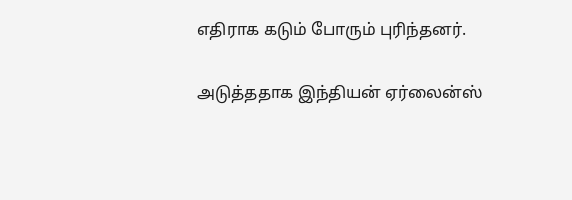எதிராக கடும் போரும் புரிந்தனர்.

அடுத்ததாக இந்தியன் ஏர்லைன்ஸ்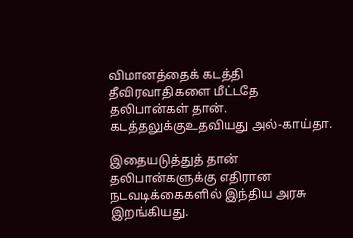விமானத்தைக் கடத்தி தீவிரவாதிகளை மீட்டதே தலிபான்கள் தான். கடத்தலுக்குஉதவியது அல்-காய்தா.

இதையடுத்துத் தான் தலிபான்களுக்கு எதிரான நடவடிக்கைகளில் இந்திய அரசு இறங்கியது.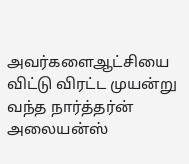அவர்களைஆட்சியை விட்டு விரட்ட முயன்று வந்த நார்த்தர்ன் அலையன்ஸ்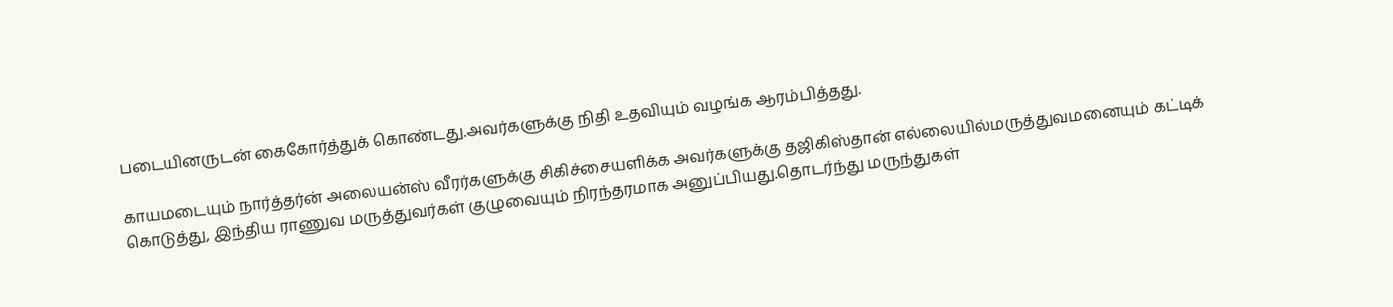படையினருடன் கைகோர்த்துக் கொண்டது.அவர்களுக்கு நிதி உதவியும் வழங்க ஆரம்பித்தது.

காயமடையும் நார்த்தர்ன் அலையன்ஸ் வீரர்களுக்கு சிகிச்சையளிக்க அவர்களுக்கு தஜிகிஸ்தான் எல்லையில்மருத்துவமனையும் கட்டிக் கொடுத்து, இந்திய ராணுவ மருத்துவர்கள் குழுவையும் நிரந்தரமாக அனுப்பியது.தொடர்ந்து மருந்துகள்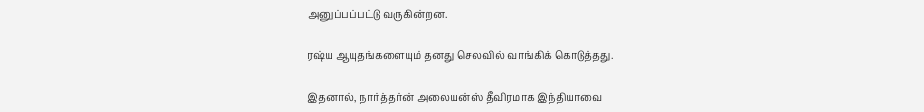அனுப்பப்பட்டு வருகின்றன.

ரஷ்ய ஆயுதங்களையும் தனது செலவில் வாங்கிக் கொடுத்தது.

இதனால், நார்த்தர்ன் அலையன்ஸ் தீவிரமாக இந்தியாவை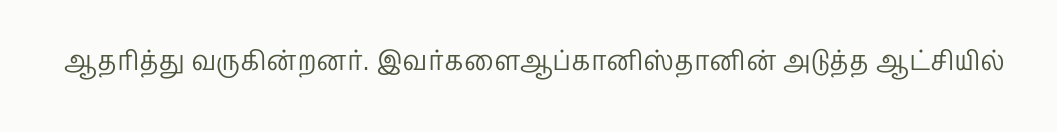ஆதரித்து வருகின்றனர். இவர்களைஆப்கானிஸ்தானின் அடுத்த ஆட்சியில்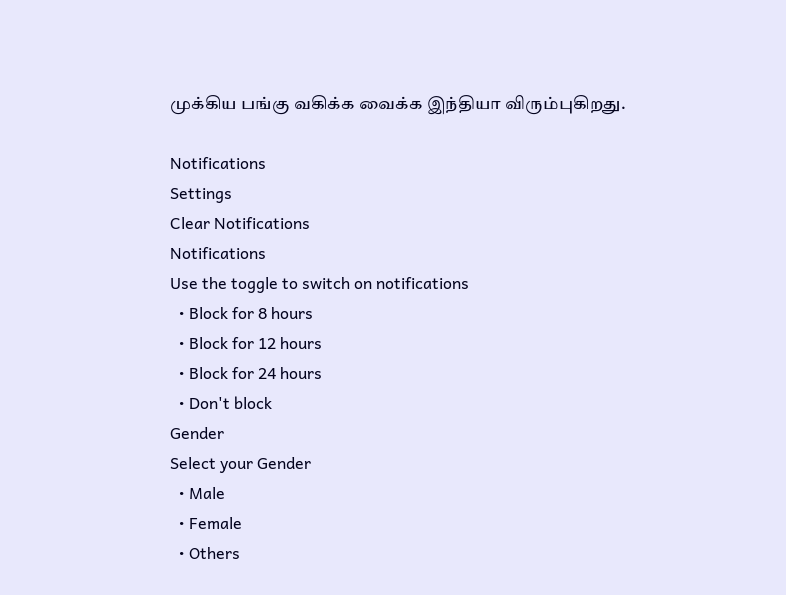முக்கிய பங்கு வகிக்க வைக்க இந்தியா விரும்புகிறது.

Notifications
Settings
Clear Notifications
Notifications
Use the toggle to switch on notifications
  • Block for 8 hours
  • Block for 12 hours
  • Block for 24 hours
  • Don't block
Gender
Select your Gender
  • Male
  • Female
  • Others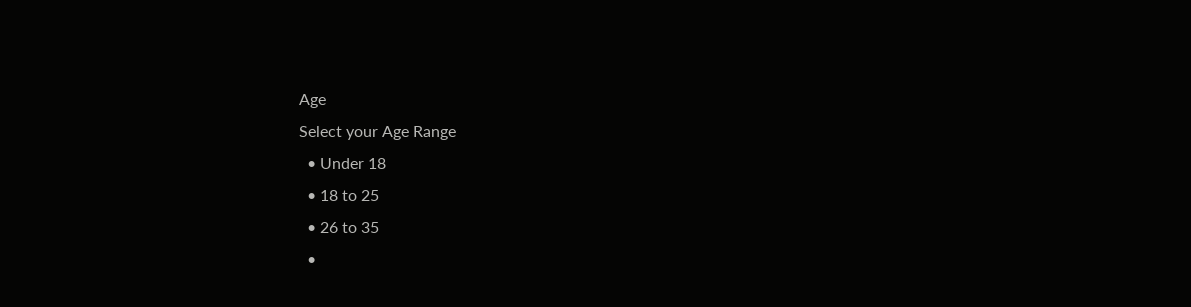Age
Select your Age Range
  • Under 18
  • 18 to 25
  • 26 to 35
  •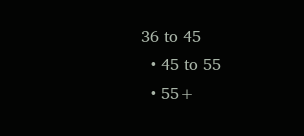36 to 45
  • 45 to 55
  • 55+